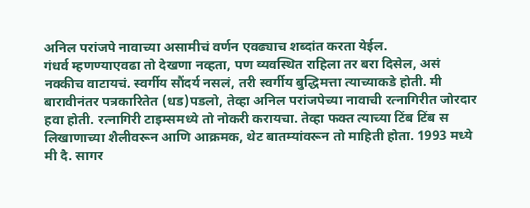अनिल परांजपे नावाच्या असामीचं वर्णन एवढ्याच शब्दांत करता येईल.
गंधर्व म्हणण्याएवढा तो देखणा नव्हता, पण व्यवस्थित राहिला तर बरा दिसेल, असं नक्कीच वाटायचं. स्वर्गीय सौंदर्य नसलं, तरी स्वर्गीय बुद्धिमत्ता त्याच्याकडे होती. मी बारावीनंतर पत्रकारितेत (धड)पडलो, तेव्हा अनिल परांजपेच्या नावाची रत्नागिरीत जोरदार हवा होती. रत्नागिरी टाइम्समध्ये तो नोकरी करायचा. तेव्हा फक्त त्याच्या टिंब टिंब स
लिखाणाच्या शैलीवरून आणि आक्रमक, थेट बातम्यांवरून तो माहिती होता. 1993 मध्ये मी दै. सागर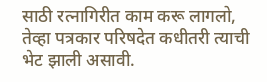साठी रत्नागिरीत काम करू लागलो, तेव्हा पत्रकार परिषदेत कधीतरी त्याची भेट झाली असावी.